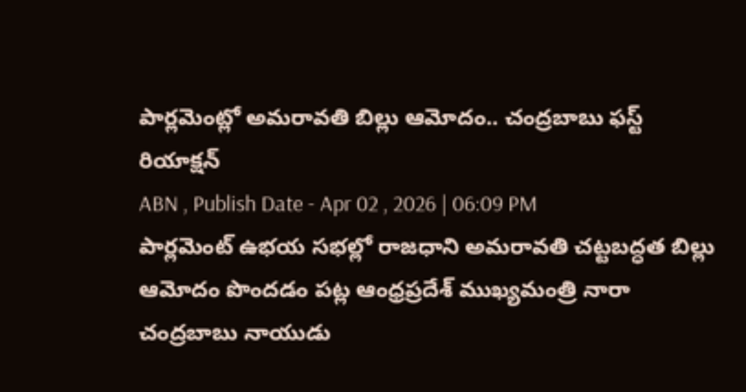పార్లమెంట్లో అమరావతి బిల్లు ఆమోదం.. చంద్రబాబు ఫస్ట్ రియాక్షన్
ABN , Publish Date - Apr 02 , 2026 | 06:09 PM
పార్లమెంట్ ఉభయ సభల్లో రాజధాని అమరావతి చట్టబద్ధత బిల్లు ఆమోదం పొందడం పట్ల ఆంధ్రప్రదేశ్ ముఖ్యమంత్రి నారా చంద్రబాబు నాయుడు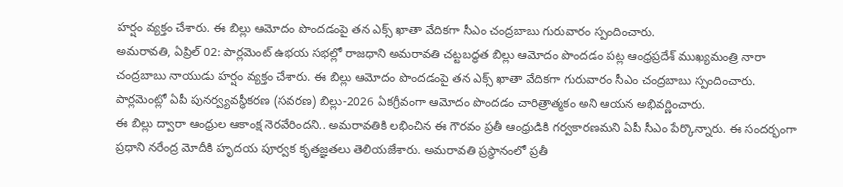హర్షం వ్యక్తం చేశారు. ఈ బిల్లు ఆమోదం పొందడంపై తన ఎక్స్ ఖాతా వేదికగా సీఎం చంద్రబాబు గురువారం స్పందించారు.
అమరావతి, ఏప్రిల్ 02: పార్లమెంట్ ఉభయ సభల్లో రాజధాని అమరావతి చట్టబద్ధత బిల్లు ఆమోదం పొందడం పట్ల ఆంధ్రప్రదేశ్ ముఖ్యమంత్రి నారా చంద్రబాబు నాయుడు హర్షం వ్యక్తం చేశారు. ఈ బిల్లు ఆమోదం పొందడంపై తన ఎక్స్ ఖాతా వేదికగా గురువారం సీఎం చంద్రబాబు స్పందించారు. పార్లమెంట్లో ఏపీ పునర్వ్యవస్థీకరణ (సవరణ) బిల్లు-2026 ఏకగ్రీవంగా ఆమోదం పొందడం చారిత్రాత్మకం అని ఆయన అభివర్ణించారు.
ఈ బిల్లు ద్వారా ఆంధ్రుల ఆకాంక్ష నెరవేరిందని.. అమరావతికి లభించిన ఈ గౌరవం ప్రతీ ఆంధ్రుడికి గర్వకారణమని ఏపీ సీఎం పేర్కొన్నారు. ఈ సందర్భంగా ప్రధాని నరేంద్ర మోదీకి హృదయ పూర్వక కృతజ్ఞతలు తెలియజేశారు. అమరావతి ప్రస్థానంలో ప్రతీ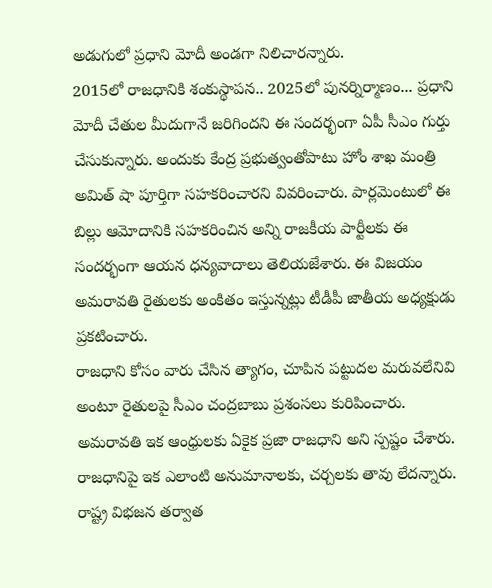అడుగులో ప్రధాని మోదీ అండగా నిలిచారన్నారు.
2015లో రాజధానికి శంకుస్థాపన.. 2025లో పునర్నిర్మాణం... ప్రధాని మోదీ చేతుల మీదుగానే జరిగిందని ఈ సందర్భంగా ఏపీ సీఎం గుర్తు చేసుకున్నారు. అందుకు కేంద్ర ప్రభుత్వంతోపాటు హోం శాఖ మంత్రి అమిత్ షా పూర్తిగా సహకరించారని వివరించారు. పార్లమెంటులో ఈ బిల్లు ఆమోదానికి సహకరించిన అన్ని రాజకీయ పార్టీలకు ఈ సందర్భంగా ఆయన ధన్యవాదాలు తెలియజేశారు. ఈ విజయం అమరావతి రైతులకు అంకితం ఇస్తున్నట్లు టీడీపీ జాతీయ అధ్యక్షుడు ప్రకటించారు.
రాజధాని కోసం వారు చేసిన త్యాగం, చూపిన పట్టుదల మరువలేనివి అంటూ రైతులపై సీఎం చంద్రబాబు ప్రశంసలు కురిపించారు. అమరావతి ఇక ఆంధ్రులకు ఏకైక ప్రజా రాజధాని అని స్పష్టం చేశారు. రాజధానిపై ఇక ఎలాంటి అనుమానాలకు, చర్చలకు తావు లేదన్నారు. రాష్ట్ర విభజన తర్వాత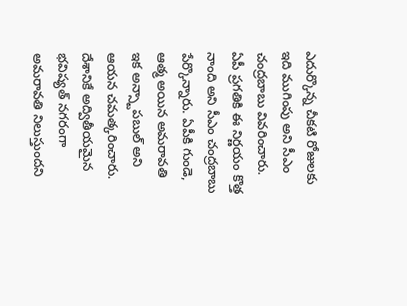ఎదుర్కొన్న చీకటి రోజులకు ఇది ముగింపు అని సీఎం చంద్రబాబు వివరించారు.
ఏపీ ప్రగతికి ఈ నిర్ణయం కొత్త నాంది అని సీఎం చంద్రబాబు పేర్కొన్నారు. ఏపీకి గుండె, ఆత్మ అయిన అమరావతి ఇక అన్స్టాపబుల్ అని ఆయన చమత్కరించారు. దేశానికే అద్వితీయమైన భవిష్యత్ నగరంగా అమరావతి నిలుస్తుందని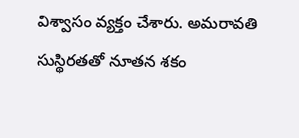విశ్వాసం వ్యక్తం చేశారు. అమరావతి సుస్థిరతతో నూతన శకం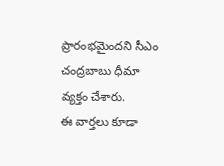ప్రారంభమైందని సీఎం చంద్రబాబు ధీమా వ్యక్తం చేశారు.
ఈ వార్తలు కూడా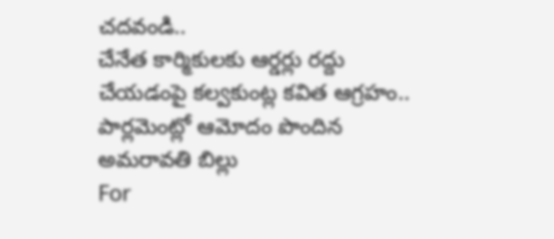చదవండి..
చేనేత కార్మికులకు ఆర్డర్లు రద్దు చేయడంపై కల్వకుంట్ల కవిత ఆగ్రహం..
పార్లమెంట్లో ఆమోదం పొందిన అమరావతి బిల్లు
For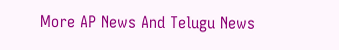More AP News And Telugu News